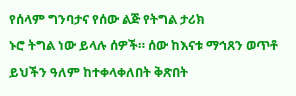የሰላም ግንባታና የሰው ልጅ የትግል ታሪክ
ኑሮ ትግል ነው ይላሉ ሰዎች። ሰው ከእናቱ ማኅጸን ወጥቶ ይህችን ዓለም ከተቀላቀለበት ቅጽበት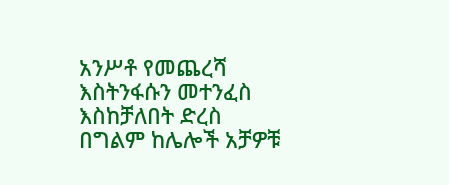አንሥቶ የመጨረሻ እስትንፋሱን መተንፈስ እስከቻለበት ድረስ በግልም ከሌሎች አቻዎቹ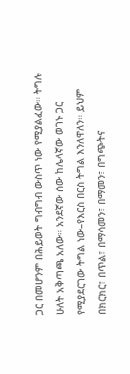ጋር በመሆንም በሕይወት ግብግብ ውስጥ ነው የሚያልፈው። ትግሉ ሁለት አቅጣጫ አለው። አንደኛው ሰው ከሌላኛው ወገኑ ጋር የሚያደርገው ትግል ነው–የእርስ በርስ ትግል እንለዋለን። ይህም በክርክር፣ በጥል፣ በማሳመን፣ በማመን፣ በግጭትና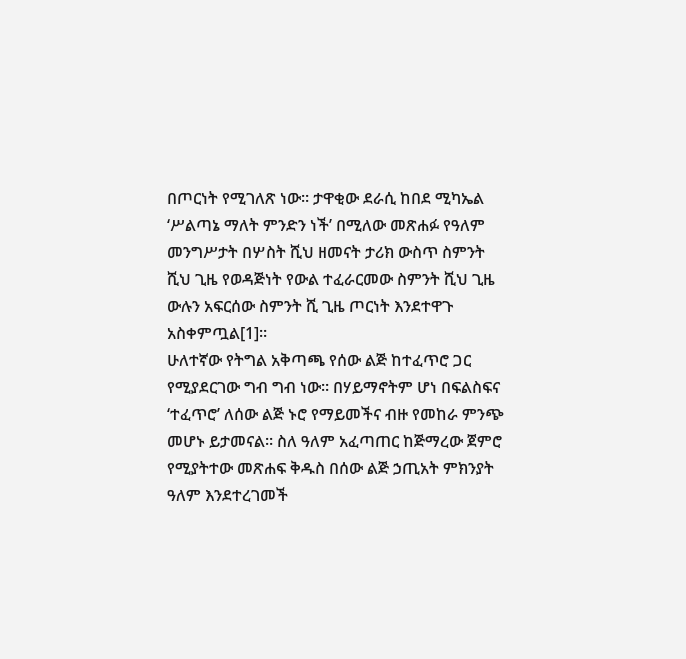በጦርነት የሚገለጽ ነው። ታዋቂው ደራሲ ከበደ ሚካኤል ‘ሥልጣኔ ማለት ምንድን ነች’ በሚለው መጽሐፉ የዓለም መንግሥታት በሦስት ሺህ ዘመናት ታሪክ ውስጥ ስምንት ሺህ ጊዜ የወዳጅነት የውል ተፈራርመው ስምንት ሺህ ጊዜ ውሉን አፍርሰው ስምንት ሺ ጊዜ ጦርነት እንደተዋጉ አስቀምጧል[1]።
ሁለተኛው የትግል አቅጣጫ የሰው ልጅ ከተፈጥሮ ጋር የሚያደርገው ግብ ግብ ነው። በሃይማኖትም ሆነ በፍልስፍና ‘ተፈጥሮ’ ለሰው ልጅ ኑሮ የማይመችና ብዙ የመከራ ምንጭ መሆኑ ይታመናል። ስለ ዓለም አፈጣጠር ከጅማረው ጀምሮ የሚያትተው መጽሐፍ ቅዱስ በሰው ልጅ ኃጢአት ምክንያት ዓለም እንደተረገመች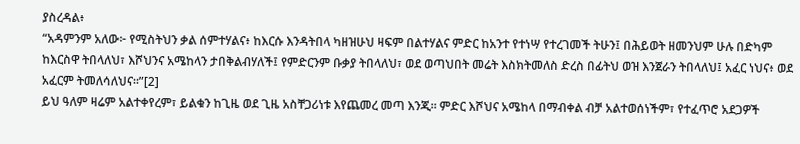ያስረዳል፥
“አዳምንም አለው፦ የሚስትህን ቃል ሰምተሃልና፥ ከእርሱ እንዳትበላ ካዘዝሁህ ዛፍም በልተሃልና ምድር ከአንተ የተነሣ የተረገመች ትሁን፤ በሕይወት ዘመንህም ሁሉ በድካም ከእርስዋ ትበላለህ፣ እሾህንና አሜከላን ታበቅልብሃለች፤ የምድርንም ቡቃያ ትበላለህ፣ ወደ ወጣህበት መሬት እስክትመለስ ድረስ በፊትህ ወዝ እንጀራን ትበላለህ፤ አፈር ነህና፥ ወደ አፈርም ትመለሳለህና።”[2]
ይህ ዓለም ዛሬም አልተቀየረም፣ ይልቁን ከጊዜ ወደ ጊዜ አስቸጋሪነቱ እየጨመረ መጣ እንጂ። ምድር እሾህና አሜከላ በማብቀል ብቻ አልተወሰነችም፣ የተፈጥሮ አደጋዎች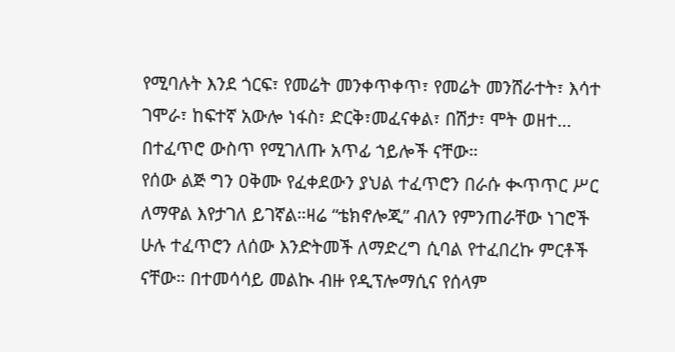የሚባሉት እንደ ጎርፍ፣ የመሬት መንቀጥቀጥ፣ የመሬት መንሸራተት፣ እሳተ ገሞራ፣ ከፍተኛ አውሎ ነፋስ፣ ድርቅ፣መፈናቀል፣ በሽታ፣ ሞት ወዘተ… በተፈጥሮ ውስጥ የሚገለጡ አጥፊ ኀይሎች ናቸው።
የሰው ልጅ ግን ዐቅሙ የፈቀደውን ያህል ተፈጥሮን በራሱ ቊጥጥር ሥር ለማዋል እየታገለ ይገኛል።ዛሬ “ቴክኖሎጂ” ብለን የምንጠራቸው ነገሮች ሁሉ ተፈጥሮን ለሰው እንድትመች ለማድረግ ሲባል የተፈበረኩ ምርቶች ናቸው። በተመሳሳይ መልኲ ብዙ የዲፕሎማሲና የሰላም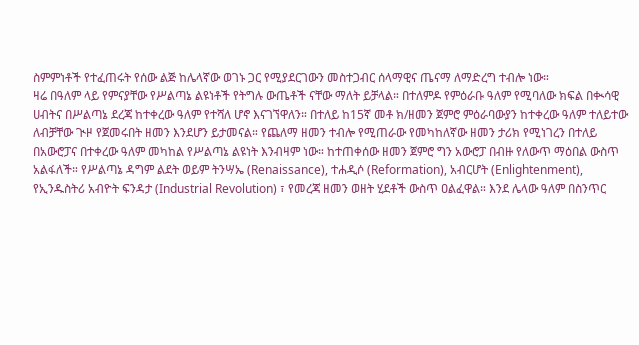ስምምነቶች የተፈጠሩት የሰው ልጅ ከሌላኛው ወገኑ ጋር የሚያደርገውን መስተጋብር ሰላማዊና ጤናማ ለማድረግ ተብሎ ነው።
ዛሬ በዓለም ላይ የምናያቸው የሥልጣኔ ልዩነቶች የትግሉ ውጤቶች ናቸው ማለት ይቻላል። በተለምዶ የምዕራቡ ዓለም የሚባለው ክፍል በቊሳዊ ሀብትና በሥልጣኔ ደረጃ ከተቀረው ዓለም የተሻለ ሆኖ እናገኘዋለን። በተለይ ከ15ኛ መቶ ክ/ዘመን ጀምሮ ምዕራባውያን ከተቀረው ዓለም ተለይተው ለብቻቸው ጒዞ የጀመሩበት ዘመን እንደሆን ይታመናል። የጨለማ ዘመን ተብሎ የሚጠራው የመካከለኛው ዘመን ታሪክ የሚነገረን በተለይ በአውሮፓና በተቀረው ዓለም መካከል የሥልጣኔ ልዩነት እንብዛም ነው። ከተጠቀሰው ዘመን ጀምሮ ግን አውሮፓ በብዙ የለውጥ ማዕበል ውስጥ አልፋለች። የሥልጣኔ ዳግም ልደት ወይም ትንሣኤ (Renaissance), ተሐዲሶ (Reformation), አብርሆት (Enlightenment), የኢንዱስትሪ አብዮት ፍንዳታ (Industrial Revolution) ፣ የመረጃ ዘመን ወዘት ሂደቶች ውስጥ ዐልፈዋል። እንደ ሌላው ዓለም በስንጥር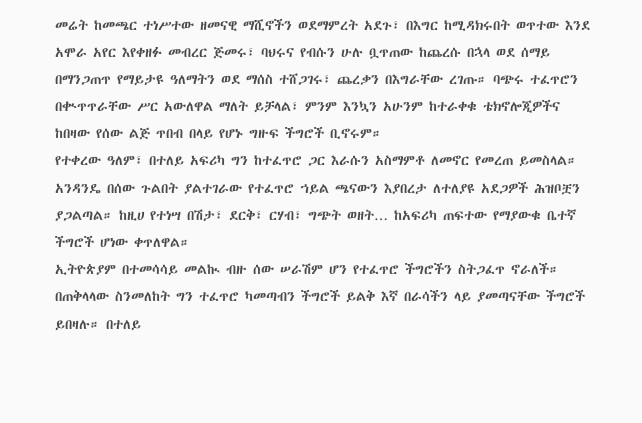መሬት ከመጫር ተነሥተው ዘመናዊ ማሺኖችን ወደማምረት አደጉ፣ በእግር ከሚዳክሩበት ወጥተው እንደ አሞራ አየር እየቀዘፉ መብረር ጅመሩ፣ ባህሩና የብሱን ሁሉ ቧጥጠው ከጨረሱ በኋላ ወደ ሰማይ በማንጋጠጥ የማይታዩ ዓለማትን ወደ ማሰስ ተሸጋገሩ፣ ጨረቃን በእግራቸው ረገጡ። ባጭሩ ተፈጥሮን በቊጥጥራቸው ሥር አውለዋል ማለት ይቻላል፣ ምንም እንኳን አሁንም ከተራቀቁ ቴክኖሎጂዎችና ከበዛው የሰው ልጅ ጥበብ በላይ የሆኑ ግዙፍ ችግሮች ቢኖሩም።
የተቀረው ዓለም፣ በተለይ አፍሪካ ግን ከተፈጥሮ ጋር እራሱን አስማምቶ ለመኖር የመረጠ ይመስላል። አንዳንዴ በሰው ጉልበት ያልተገራው የተፈጥሮ ኀይል ጫናውን እያበረታ ለተለያዩ አደጋዎች ሕዝቦቿን ያጋልጣል። ከዚሀ የተነሣ በሽታ፣ ደርቅ፣ ርሃብ፣ ግጭት ወዘት… ከአፍሪካ ጠፍተው የማያውቁ ቤተኛ ችግሮች ሆነው ቀጥለዋል።
ኢትዮጵያም በተመሳሳይ መልኲ ብዙ ሰው ሠራሽም ሆን የተፈጥሮ ችግሮችን ስትጋፈጥ ኖራለች። በጠቅላላው ስንመለከት ግን ተፈጥሮ ካመጣብን ችግሮች ይልቅ እኛ በራሳችን ላይ ያመጣናቸው ችግሮች ይበዛሉ። በተለይ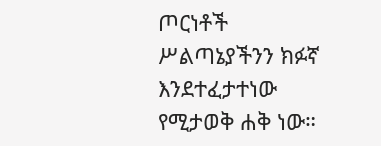ጦርነቶች ሥልጣኔያችንን ክፉኛ እንደተፈታተነው የሚታወቅ ሐቅ ነው።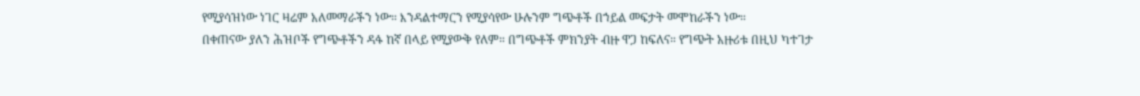የሚያሳዝነው ነገር ዛሬም አለመማራችን ነው። እንዳልተማርን የሚያሳየው ሁሉንም ግጭቶች በኀይል መፍታት መሞከራችን ነው።
በቀጠናው ያለን ሕዝቦች የግጭቶችን ዳፋ ከኛ በላይ የሚያውቅ የለም። በግጭቶች ምክንያት ብዙ ዋጋ ከፍለና። የግጭት አዙሪቱ በዚህ ካተገታ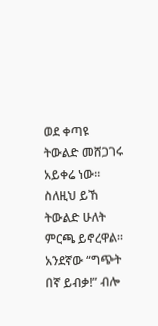ወደ ቀጣዩ ትውልድ መሸጋገሩ አይቀሬ ነው። ስለዚህ ይኸ ትውልድ ሁለት ምርጫ ይኖረዋል። አንደኛው “ግጭት በኛ ይብቃ!” ብሎ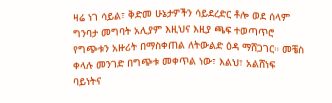ዛሬ ነገ ሳይል፣ ቅድመ ሁኔታዎችን ሳይደረድር ቶሎ ወደ ሰላም ግንባታ መግባት አሊያም እዚህና እዚያ ጫፍ ተወጣጥሮ የግጭቱን አዙሪት በማስቀጠል ለትውልድ ዕዳ ማሸጋገር። መቼስ ቀላሉ መንገድ በግጭቱ መቀጥል ነው፣ እልህ፣ አልሸነፍ ባይነትና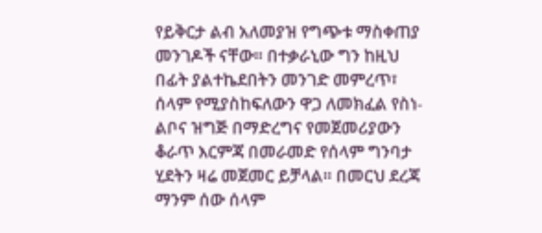የይቅርታ ልብ አለመያዝ የግጭቱ ማስቀጠያ መንገዶች ናቸው። በተቃራኒው ግን ከዚህ በፊት ያልተኬደበትን መንገድ መምረጥ፣ ሰላም የሚያስከፍለውን ዋጋ ለመክፈል የስነ-ልቦና ዝግጅ በማድረግና የመጀመሪያውን ቆራጥ እርምጃ በመራመድ የሰላም ግንባታ ሂደትን ዛሬ መጀመር ይቻላል። በመርህ ደረጃ ማንም ሰው ሰላም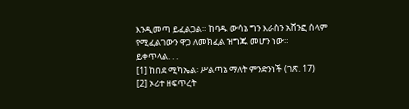እንዲመጣ ይፈልጋል። ከባዱ ውሳኔ ግን እራስን አሸንፎ ሰላም የሚፈልገውን ዋጋ ለመክፈል ዝግጁ መሆን ነው።
ይቀጥላል. . .
[1] ከበደ ሚካኤል፡ ሥልጣኔ ማለት ምንድንነች (ገጽ. 17)
[2] ኦሪተ ዘፍጥረት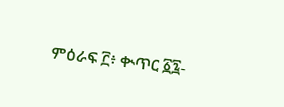ምዕራፍ ፫፥ ቊጥር ፩፯-